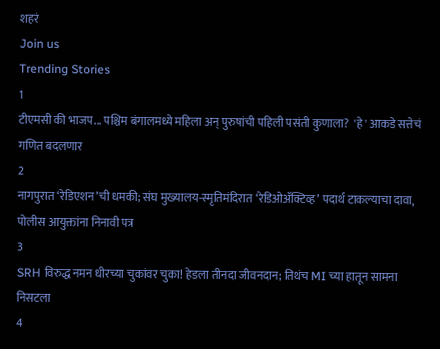शहरं
Join us
Trending Stories
1
टीएमसी की भाजप... पश्चिम बंगालमध्ये महिला अन् पुरुषांची पहिली पसंती कुणाला?  'हे' आकडे सत्तेचं गणित बदलणार
2
नागपुरात ‘रेडिएशन’ची धमकी; संघ मुख्यालय-स्मृतिमंदिरात ‘रेडिओॲक्टिव्ह’ पदार्थ टाकल्याचा दावा, पोलीस आयुक्तांना निनावी पत्र
3
SRH विरुद्ध नमन धीरच्या चुकांवर चुका! हेडला तीनदा जीवनदान; तिथंच MI च्या हातून सामना निसटला
4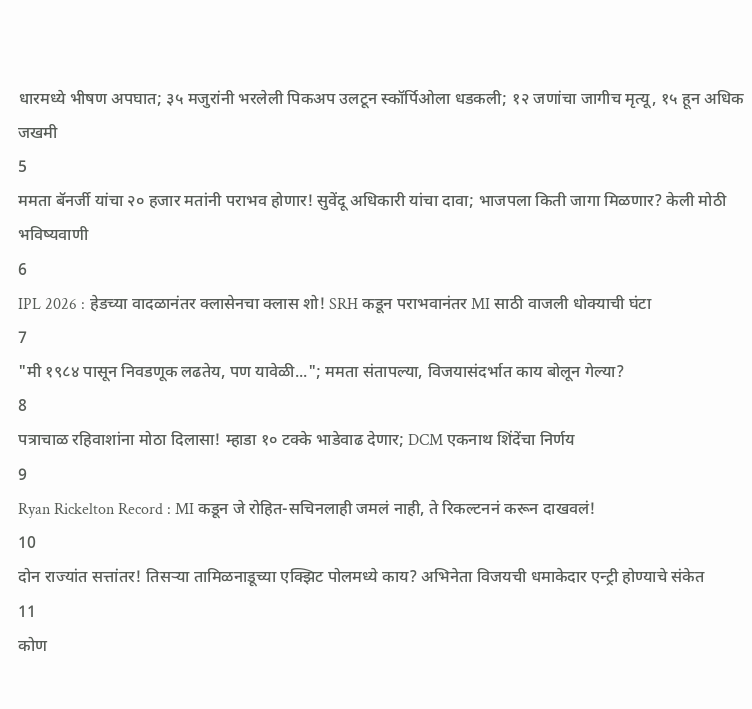धारमध्ये भीषण अपघात; ३५ मजुरांनी भरलेली पिकअप उलटून स्कॉर्पिओला धडकली; १२ जणांचा जागीच मृत्यू, १५ हून अधिक जखमी
5
ममता बॅनर्जी यांचा २० हजार मतांनी पराभव होणार! सुवेंदू अधिकारी यांचा दावा; भाजपला किती जागा मिळणार? केली मोठी भविष्यवाणी
6
IPL 2026 : हेडच्या वादळानंतर क्लासेनचा क्लास शो! SRH कडून पराभवानंतर MI साठी वाजली धोक्याची घंटा
7
"मी १९८४ पासून निवडणूक लढतेय, पण यावेळी..."; ममता संतापल्या, विजयासंदर्भात काय बोलून गेल्या?
8
पत्राचाळ रहिवाशांना मोठा दिलासा! म्हाडा १० टक्के भाडेवाढ देणार; DCM एकनाथ शिंदेंचा निर्णय
9
Ryan Rickelton Record : MI कडून जे रोहित-सचिनलाही जमलं नाही, ते रिकल्टननं करून दाखवलं!
10
दोन राज्यांत सत्तांतर! तिसऱ्या तामिळनाडूच्या एक्झिट पोलमध्ये काय? अभिनेता विजयची धमाकेदार एन्ट्री होण्याचे संकेत
11
कोण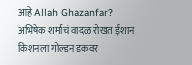आहे Allah Ghazanfar? अभिषेक शर्माचं वादळ रोखत ईशान किशनला गोल्डन डकवर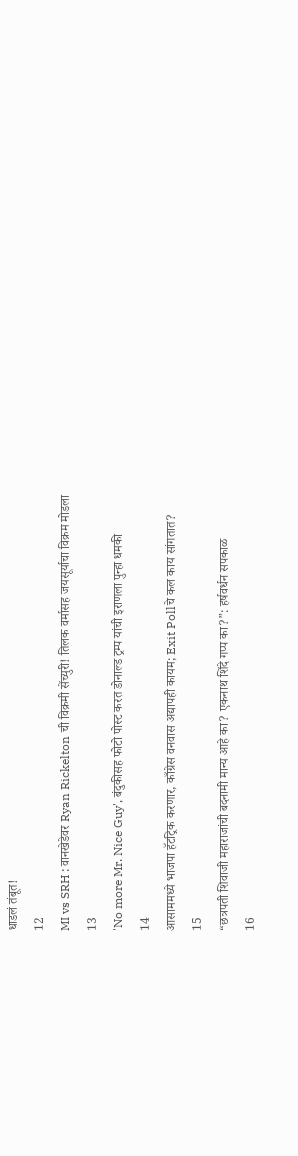धाडलं तंबूत!
12
MI vs SRH : वानखेडेवर Ryan Rickelton ची विक्रमी सेंच्युरी! तिलक वर्मासह जयसूर्याचा विक्रम मोडला
13
'No more Mr. Nice Guy', बंदुकीसह फोटो पोस्ट करत डोनाल्ड ट्रम्प यांची इराणला पुन्हा धमकी
14
आसाममध्ये भाजपा हॅटट्रिक करणार, काँग्रेस वनवास अद्यापही कायम; Exit Pollचे कल काय सांगतात?
15
“छत्रपती शिवाजी महाराजांची बदनामी मान्य आहे का? एकनाथ शिंदे गप्प का?”: हर्षवर्धन सपकाळ
16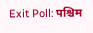Exit Poll: पश्चिम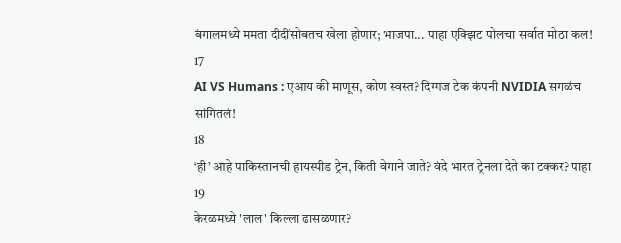बंगालमध्ये ममता दीदींसोबतच खेला होणार; भाजपा... पाहा एक्झिट पोलचा सर्वात मोठा कल!
17
AI VS Humans : एआय की माणूस, कोण स्वस्त? दिग्गज टेक कंपनी NVIDIA सगळंच सांगितलं!
18
‘ही’ आहे पाकिस्तानची हायस्पीड ट्रेन, किती वेगाने जाते? वंदे भारत ट्रेनला देते का टक्कर? पाहा
19
केरळमध्ये 'लाल' किल्ला ढासळणार?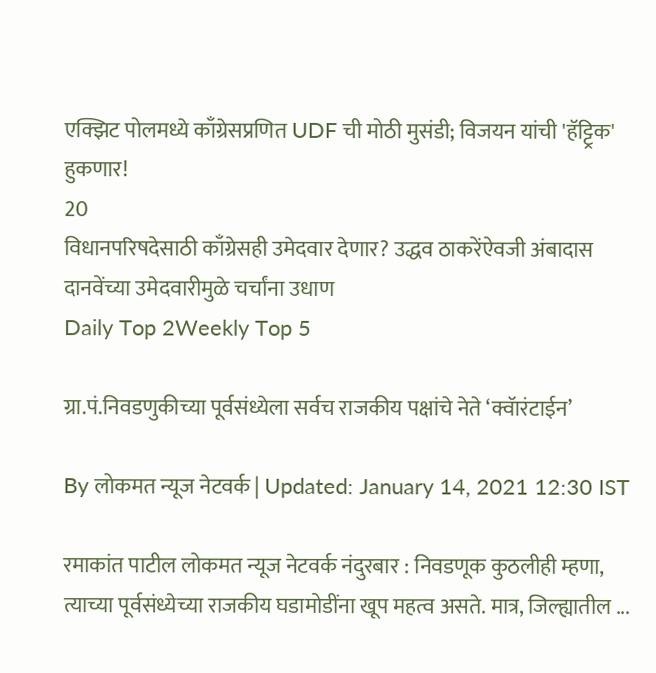एक्झिट पोलमध्ये काँग्रेसप्रणित UDF ची मोठी मुसंडी; विजयन यांची 'हॅट्ट्रिक' हुकणार!
20
विधानपरिषदेसाठी काँग्रेसही उमेदवार देणार? उद्धव ठाकरेंऐवजी अंबादास दानवेंच्या उमेदवारीमुळे चर्चांना उधाण
Daily Top 2Weekly Top 5

ग्रा.पं.निवडणुकीच्या पूर्वसंध्येला सर्वच राजकीय पक्षांचे नेते ‘क्वॅारंटाईन’

By लोकमत न्यूज नेटवर्क | Updated: January 14, 2021 12:30 IST

रमाकांत पाटील लोकमत न्यूज नेटवर्क नंदुरबार : निवडणूक कुठलीही म्हणा, त्याच्या पूर्वसंध्येच्या राजकीय घडामोडींना खूप महत्व असते. मात्र, जिल्ह्यातील ...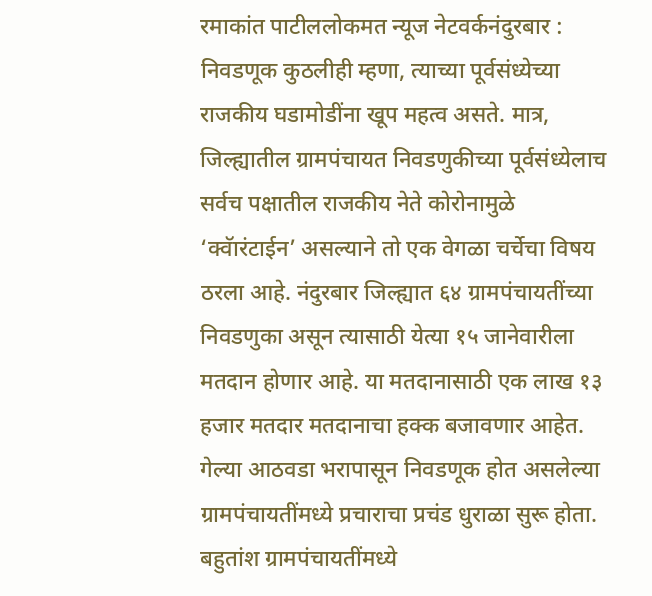रमाकांत पाटीललोकमत न्यूज नेटवर्कनंदुरबार : निवडणूक कुठलीही म्हणा, त्याच्या पूर्वसंध्येच्या राजकीय घडामोडींना खूप महत्व असते. मात्र, जिल्ह्यातील ग्रामपंचायत निवडणुकीच्या पूर्वसंध्येलाच सर्वच पक्षातील राजकीय नेते कोरोनामुळे ‘क्वॅारंटाईन’ असल्याने तो एक वेगळा चर्चेचा विषय ठरला आहे. नंदुरबार जिल्ह्यात ६४ ग्रामपंचायतींच्या निवडणुका असून त्यासाठी येत्या १५ जानेवारीला मतदान होणार आहे. या मतदानासाठी एक लाख १३ हजार मतदार मतदानाचा हक्क बजावणार आहेत. गेल्या आठवडा भरापासून निवडणूक होत असलेल्या ग्रामपंचायतींमध्ये प्रचाराचा प्रचंड धुराळा सुरू होता. बहुतांश ग्रामपंचायतींमध्ये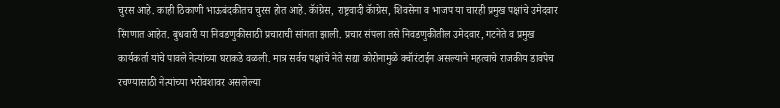चुरस आहे. काही ठिकाणी भाऊबंदकीतच चुरस होत आहे. कॅांग्रेस, राष्ट्रवादी कॅाग्रेस, शिवसेना व भाजप या चारही प्रमुख पक्षांचे उमेदवार रिंगणात आहेत. बुधवारी या निवडणुकीसाठी प्रचाराची सांगता झाली. प्रचार संपला तसे निवडणुकीतील उमेदवार, गटनेते व प्रमुख कार्यकर्ता यांचे पावले नेत्यांच्या घराकडे वळली. मात्र सर्वच पक्षांचे नेते सद्या कोरोनामुळे क्वॅारंटाईन असल्याने महत्वाचे राजकीय डावपेच रचण्यासाठी नेत्यांच्या भरोवशावर असलेल्या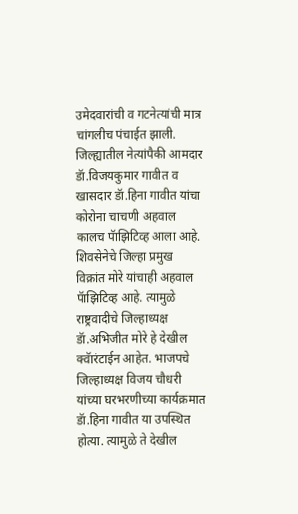उमेदवारांची व गटनेत्यांची मात्र चांगलीच पंचाईत झाली. जिल्ह्यातील नेत्यांपैकी आमदार डॅा.विजयकुमार गावीत व खासदार डॅा.हिना गावीत यांचा कोरोना चाचणी अहवाल कालच पॅाझिटिव्ह आला आहे. शिवसेनेचे जिल्हा प्रमुख विक्रांत मोरे यांचाही अहवाल पॅाझिटिव्ह आहे. त्यामुळे राष्ट्रवादीचे जिल्हाध्यक्ष डॅा.अभिजीत मोरे हे देखील क्वॅारंटाईन आहेत. भाजपचे जिल्हाध्यक्ष विजय चौधरी यांच्या घरभरणीच्या कार्यक्रमात डॅा.हिना गावीत या उपस्थित होत्या. त्यामुळे ते देखील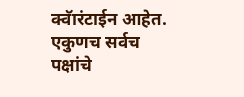क्वॅारंटाईन आहेत. एकुणच सर्वच पक्षांचे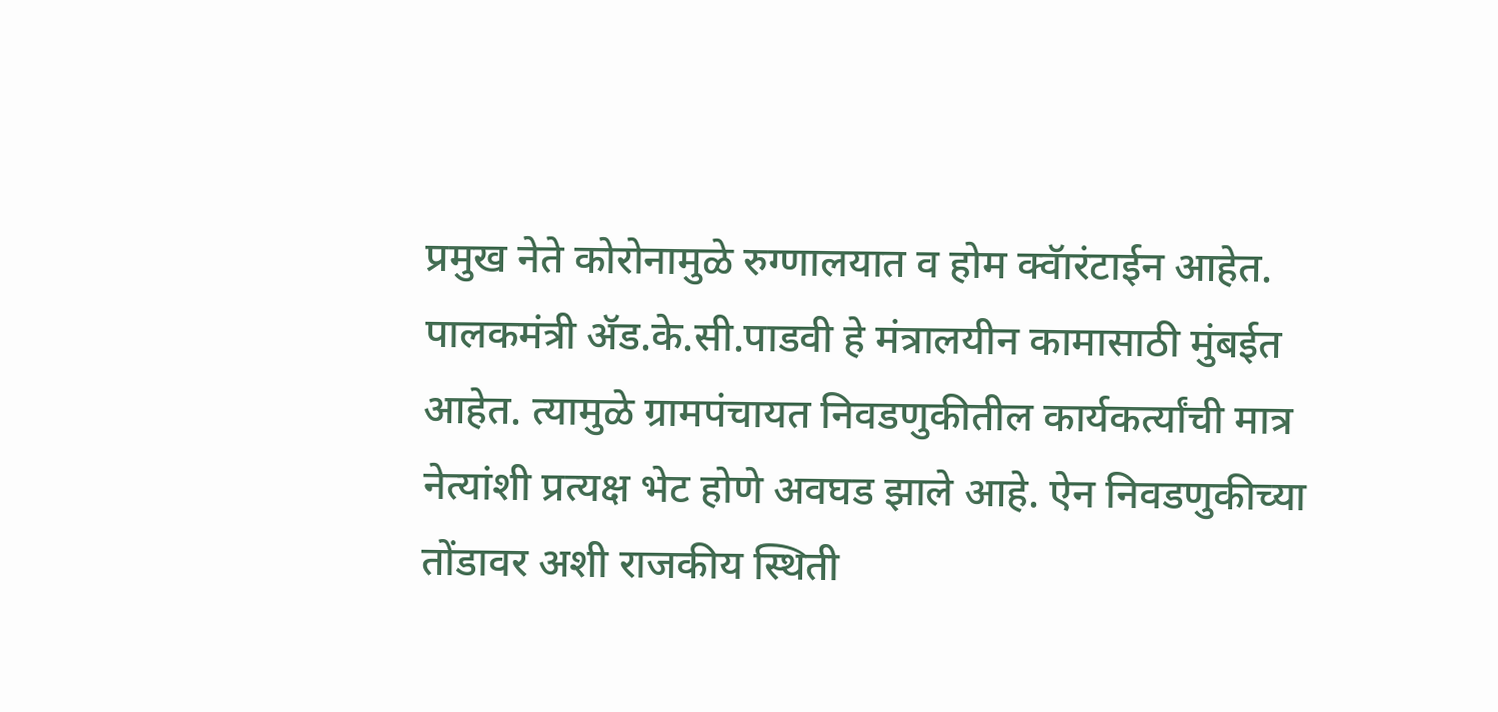प्रमुख नेते कोरोनामुळे रुग्णालयात व होम क्वॅारंटाईन आहेत. पालकमंत्री ॲड.के.सी.पाडवी हे मंत्रालयीन कामासाठी मुंबईत आहेत. त्यामुळे ग्रामपंचायत निवडणुकीतील कार्यकर्त्यांची मात्र नेत्यांशी प्रत्यक्ष भेट होणे अवघड झाले आहे. ऐन निवडणुकीच्या तोंडावर अशी राजकीय स्थिती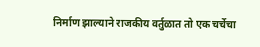निर्माण झाल्याने राजकीय वर्तुळात तो एक चर्चेचा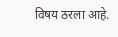विषय ठरला आहे.